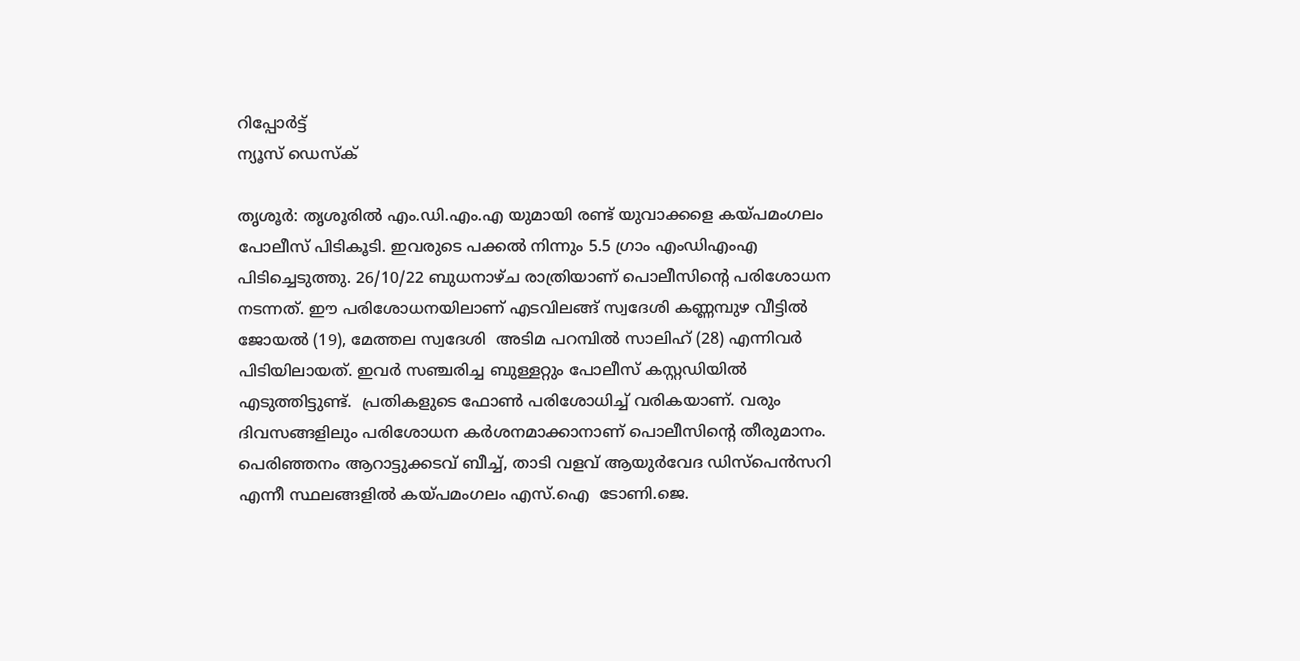റിപ്പോര്‍ട്ട്
ന്യൂസ് ഡെസ്ക്

തൃശൂർ: തൃശൂരിൽ എം.ഡി.എം.എ യുമായി രണ്ട് യുവാക്കളെ കയ്പമംഗലം പോലീസ് പിടികൂടി. ഇവരുടെ പക്കൽ നിന്നും 5.5 ഗ്രാം എംഡിഎംഎ പിടിച്ചെടുത്തു. 26/10/22 ബുധനാഴ്ച രാത്രിയാണ് പൊലീസിന്റെ പരിശോധന നടന്നത്. ഈ പരിശോധനയിലാണ് എടവിലങ്ങ് സ്വദേശി കണ്ണമ്പുഴ വീട്ടിൽ ജോയൽ (19), മേത്തല സ്വദേശി  അടിമ പറമ്പിൽ സാലിഹ് (28) എന്നിവർ പിടിയിലായത്. ഇവര്‍ സഞ്ചരിച്ച ബുള്ളറ്റും പോലീസ് കസ്റ്റഡിയില്‍ എടുത്തിട്ടുണ്ട്.  പ്രതികളുടെ ഫോൺ പരിശോധിച്ച് വരികയാണ്. വരും ദിവസങ്ങളിലും പരിശോധന കർശനമാക്കാനാണ് പൊലീസിന്റെ തീരുമാനം. പെരിഞ്ഞനം ആറാട്ടുക്കടവ് ബീച്ച്, താടി വളവ് ആയുർവേദ ഡിസ്പെൻസറി എന്നീ സ്ഥലങ്ങളിൽ കയ്പമംഗലം എസ്.ഐ  ടോണി.ജെ.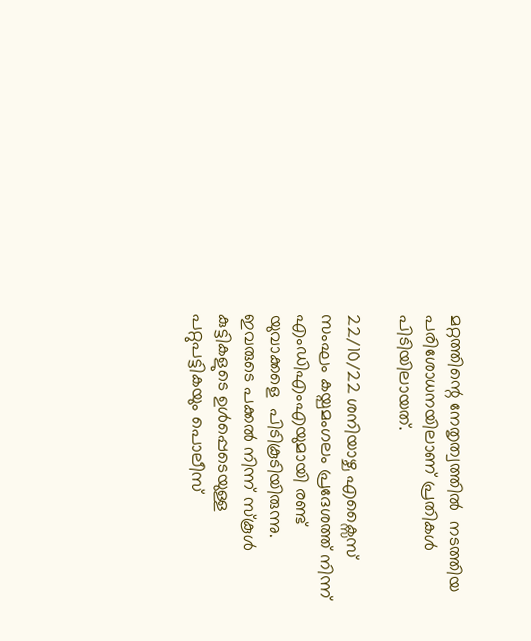മറ്റത്തിന്റെ നേതൃത്വത്തിൽ  നടത്തിയ പരിശോധനയിലാണ് പ്രതികൾ പിടിയിലായത്.

22/10/22 ശനിയാഴ്ച എക്സൈസ് സംഘം കയ്പമംഗലം പ്രദേശത്ത് നിന്ന് എംഡിഎംഎയുമായി രണ്ട് യുവാക്കളെ  പിടികൂടിയിരുന്നു. ഇവരുടെ പക്കൽ നിന്ന് സ്കൂൾ കുട്ടികളുടെ ഉൾപ്പെടെയുള്ള പറ്റുപട്ടികയും പൊലീസ്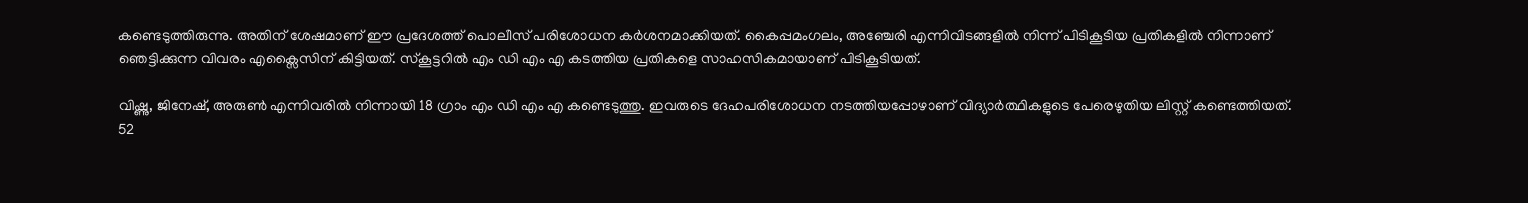കണ്ടെടുത്തിരുന്നു. അതിന് ശേഷമാണ് ഈ പ്രദേശത്ത് പൊലീസ് പരിശോധന കർശനമാക്കിയത്. കൈപ്പമംഗലം, അ‍ഞ്ചേരി എന്നിവിടങ്ങളിൽ നിന്ന് പിടികൂടിയ പ്രതികളിൽ നിന്നാണ് ഞെട്ടിക്കുന്ന വിവരം എക്സൈസിന് കിട്ടിയത്. സ്കൂട്ടറിൽ എം ഡി എം എ കടത്തിയ പ്രതികളെ സാഹസികമായാണ് പിടികൂടിയത്.

വിഷ്ണു, ജിനേഷ്, അരുണ്‍ എന്നിവരിൽ നിന്നായി 18 ഗ്രാം എം ഡി എം എ കണ്ടെടുത്തു. ഇവരുടെ ദേഹപരിശോധന നടത്തിയപ്പോഴാണ് വിദ്യാർത്ഥികളുടെ പേരെഴുതിയ ലിസ്റ്റ് കണ്ടെത്തിയത്. 52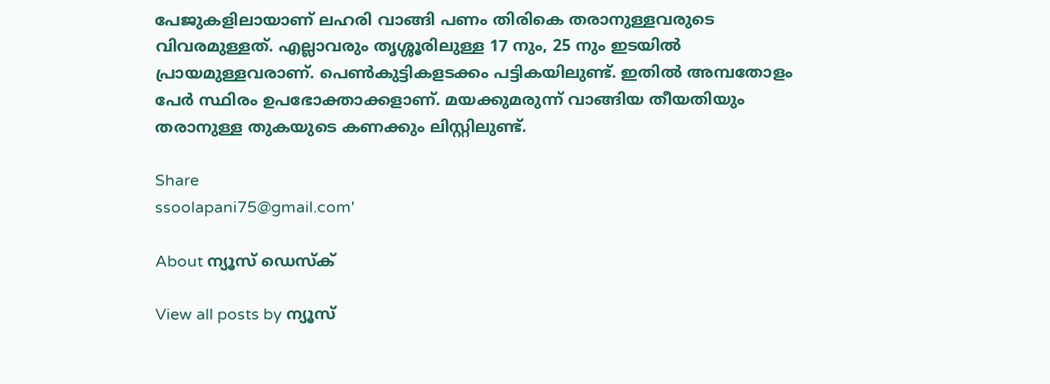പേജുകളിലായാണ് ലഹരി വാങ്ങി പണം തിരികെ തരാനുള്ളവരുടെ വിവരമുള്ളത്. എല്ലാവരും തൃശ്ശൂരിലുള്ള 17 നും, 25 നും ഇടയിൽ പ്രായമുള്ളവരാണ്. പെണ്‍കുട്ടികളടക്കം പട്ടികയിലുണ്ട്. ഇതിൽ അമ്പതോളം പേർ സ്ഥിരം ഉപഭോക്താക്കളാണ്. മയക്കുമരുന്ന് വാങ്ങിയ തീയതിയും തരാനുള്ള തുകയുടെ കണക്കും ലിസ്റ്റിലുണ്ട്.

Share
ssoolapani75@gmail.com'

About ന്യൂസ് ഡെസ്ക്

View all posts by ന്യൂസ്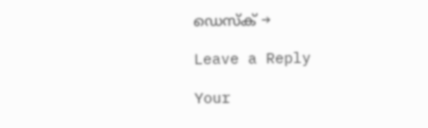ഡെസ്ക് →

Leave a Reply

Your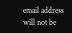email address will not be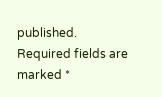published. Required fields are marked *